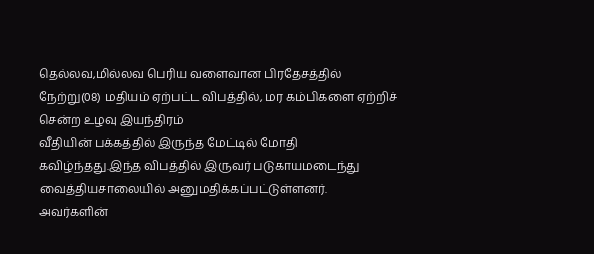தெல்லவ,மில்லவ பெரிய வளைவான பிரதேசத்தில் நேற்று(08) மதியம் ஏற்பட்ட விபத்தில், மர கம்பிகளை ஏற்றிச் சென்ற உழவு இயந்திரம்
வீதியின் பக்கத்தில் இருந்த மேட்டில் மோதி கவிழ்ந்தது.இந்த விபத்தில் இருவர் படுகாயமடைந்து வைத்தியசாலையில் அனுமதிக்கப்பட்டுள்ளனர்.
அவர்களின்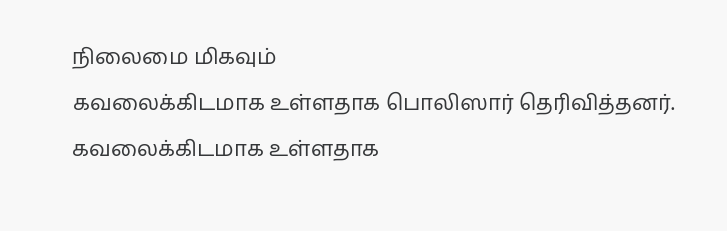நிலைமை மிகவும்
கவலைக்கிடமாக உள்ளதாக பொலிஸார் தெரிவித்தனர்.
கவலைக்கிடமாக உள்ளதாக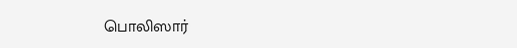பொலிஸார்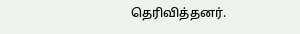தெரிவித்தனர்.